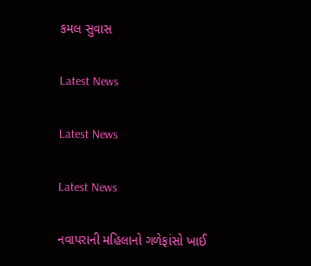કમલ સુવાસ

Latest News

Latest News

Latest News

નવાપરાની મહિલાનો ગળેફાંસો ખાઈ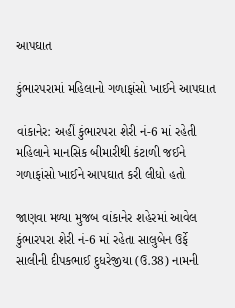આપઘાત

કુંભારપરામાં મહિલાનો ગળાફાંસો ખાઈને આપઘાત

વાંકાનેર: અહીં કુંભારપરા શેરી નં-6 માં રહેતી મહિલાને માનસિક બીમારીથી કંટાળી જઈને ગળાફાંસો ખાઈને આપઘાત કરી લીધો હતો

જાણવા મળ્યા મુજબ વાંકાનેર શહેરમાં આવેલ કુંભારપરા શેરી નં-6 માં રહેતા સાલુબેન ઉર્ફે સાલીની દીપકભાઈ દુધરેજીયા (ઉ.38) નામની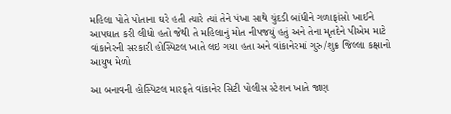મહિલા પોતે પોતાના ઘરે હતી ત્યારે ત્યાં તેને પંખા સાથે ચુંદડી બાંધીને ગળાફાંસો ખાઈને આપઘાત કરી લીધો હતો જેથી તે મહિલાનું મોત નીપજયું હતું અને તેના મૃતદેને પીએમ માટે વાંકાનેરની સરકારી હોસ્પિટલ ખાતે લઇ ગયા હતા અને વાંકાનેરમાં ગુરુ/શુક્ર જિલ્લા કક્ષાનો આયુષ મેળો

આ બનાવની હોસ્પિટલ મારફતે વાંકાનેર સિટી પોલીસ સ્ટેશન ખાતે જાણ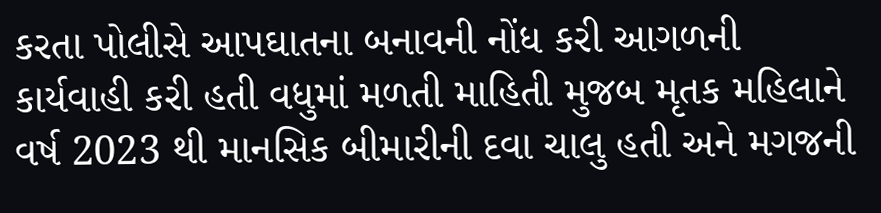કરતા પોલીસે આપઘાતના બનાવની નોંધ કરી આગળની કાર્યવાહી કરી હતી વધુમાં મળતી માહિતી મુજબ મૃતક મહિલાને વર્ષ 2023 થી માનસિક બીમારીની દવા ચાલુ હતી અને મગજની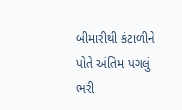બીમારીથી કંટાળીને પોતે અંતિમ પગલું ભરી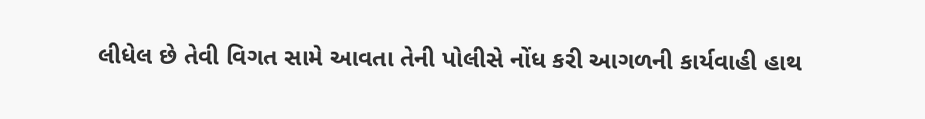લીધેલ છે તેવી વિગત સામે આવતા તેની પોલીસે નોંધ કરી આગળની કાર્યવાહી હાથ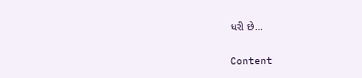ધરી છે…

Content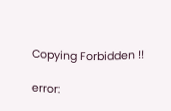Copying Forbidden !!

error: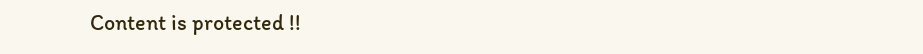Content is protected !!